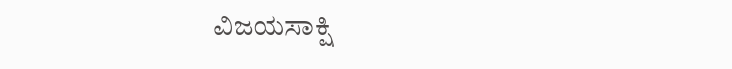ವಿಜಯಸಾಕ್ಷಿ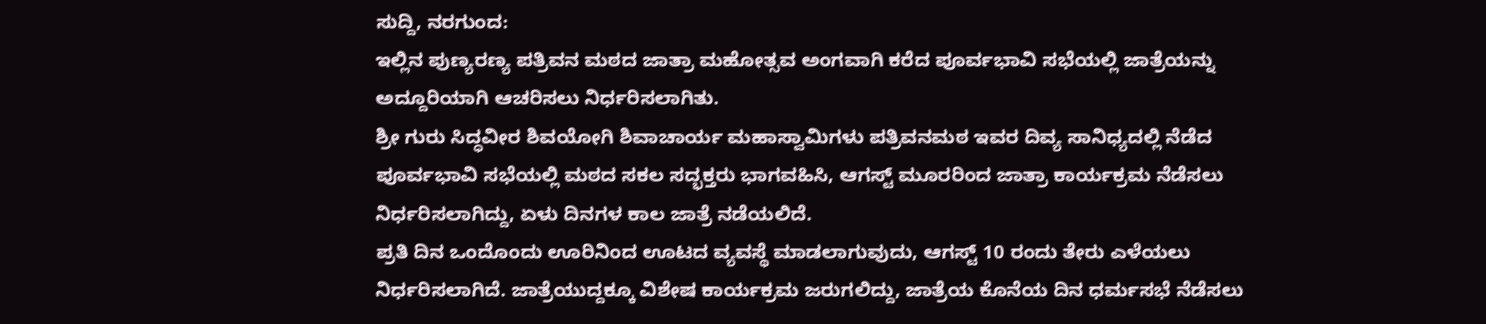ಸುದ್ದಿ, ನರಗುಂದ:
ಇಲ್ಲಿನ ಪುಣ್ಯರಣ್ಯ ಪತ್ರಿವನ ಮಠದ ಜಾತ್ರಾ ಮಹೋತ್ಸವ ಅಂಗವಾಗಿ ಕರೆದ ಪೂರ್ವಭಾವಿ ಸಭೆಯಲ್ಲಿ ಜಾತ್ರೆಯನ್ನು ಅದ್ದೂರಿಯಾಗಿ ಆಚರಿಸಲು ನಿರ್ಧರಿಸಲಾಗಿತು.
ಶ್ರೀ ಗುರು ಸಿದ್ಧವೀರ ಶಿವಯೋಗಿ ಶಿವಾಚಾರ್ಯ ಮಹಾಸ್ವಾಮಿಗಳು ಪತ್ರಿವನಮಠ ಇವರ ದಿವ್ಯ ಸಾನಿಧ್ಯದಲ್ಲಿ ನೆಡೆದ ಪೂರ್ವಭಾವಿ ಸಭೆಯಲ್ಲಿ ಮಠದ ಸಕಲ ಸದ್ಭಕ್ತರು ಭಾಗವಹಿಸಿ, ಆಗಸ್ಟ್ ಮೂರರಿಂದ ಜಾತ್ರಾ ಕಾರ್ಯಕ್ರಮ ನೆಡೆಸಲು ನಿರ್ಧರಿಸಲಾಗಿದ್ದು, ಏಳು ದಿನಗಳ ಕಾಲ ಜಾತ್ರೆ ನಡೆಯಲಿದೆ.
ಪ್ರತಿ ದಿನ ಒಂದೊಂದು ಊರಿನಿಂದ ಊಟದ ವ್ಯವಸ್ಥೆ ಮಾಡಲಾಗುವುದು, ಆಗಸ್ಟ್ 10 ರಂದು ತೇರು ಎಳೆಯಲು ನಿರ್ಧರಿಸಲಾಗಿದೆ. ಜಾತ್ರೆಯುದ್ದಕ್ಕೂ ವಿಶೇಷ ಕಾರ್ಯಕ್ರಮ ಜರುಗಲಿದ್ದು, ಜಾತ್ರೆಯ ಕೊನೆಯ ದಿನ ಧರ್ಮಸಭೆ ನೆಡೆಸಲು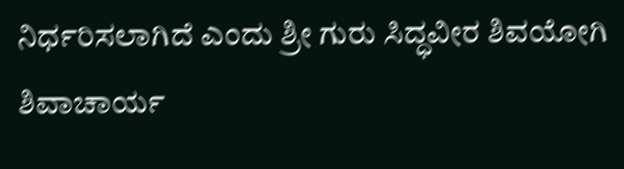ನಿರ್ಧರಿಸಲಾಗಿದೆ ಎಂದು ಶ್ರೀ ಗುರು ಸಿದ್ಧವೀರ ಶಿವಯೋಗಿ ಶಿವಾಚಾರ್ಯ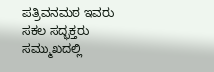ಪತ್ರಿವನಮಠ ಇವರು ಸಕಲ ಸದ್ಭಕ್ತರು ಸಮ್ಮುಖದಲ್ಲಿ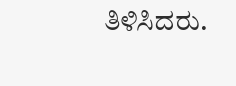ತಿಳಿಸಿದರು.